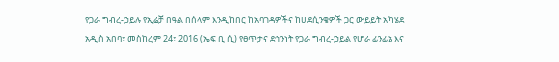የጋራ ግብረ-ኃይሉ የኢሬቻ በዓል በሰላም እንዲከበር ከአባገዳዎችና ከሀደሲንቄዎች ጋር ውይይት አካሄደ
አዲስ አበባ፣ መስከረም 24፣ 2016 (ኤፍ ቢ ሲ) የፀጥታና ደኅንነት የጋራ ግብረ-ኃይል የሆራ ፊንፊኔ እና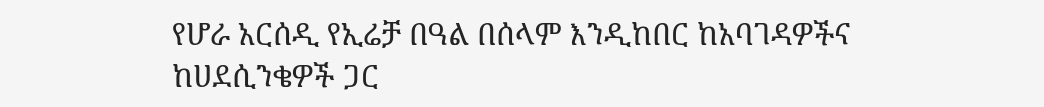የሆራ አርሰዲ የኢሬቻ በዓል በሰላም እንዲከበር ከአባገዳዎችና ከሀደሲንቄዎች ጋር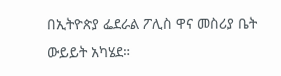በኢትዮጵያ ፌደራል ፖሊስ ዋና መስሪያ ቤት ውይይት አካሄደ።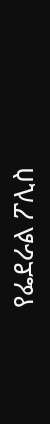የፌደራል ፖሊስ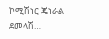ኮሚሽነር ጄነራል ደመላሽ…